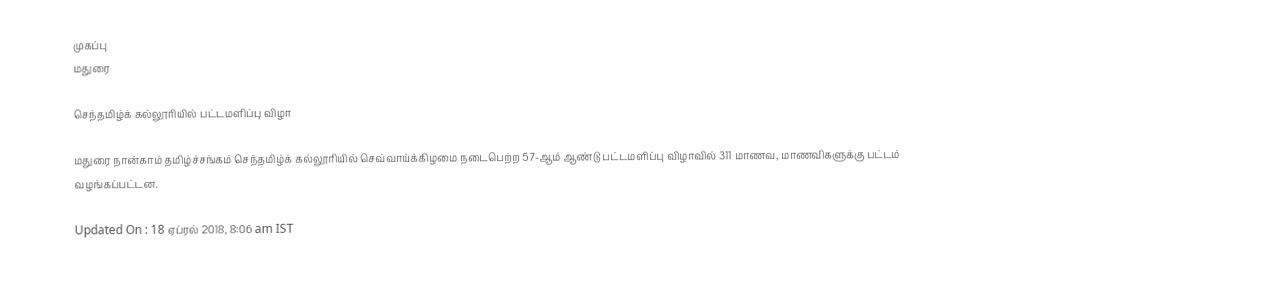முகப்பு
மதுரை

செந்தமிழ்க் கல்லூரியில் பட்டமளிப்பு விழா

மதுரை நான்காம் தமிழ்ச்சங்கம் செந்தமிழ்க் கல்லூரியில் செவ்வாய்க்கிழமை நடைபெற்ற 57-ஆம் ஆண்டு பட்டமளிப்பு விழாவில் 311 மாணவ, மாணவிகளுக்கு பட்டம் வழங்கப்பட்டன.

Updated On : 18 ஏப்ரல் 2018, 8:06 am IST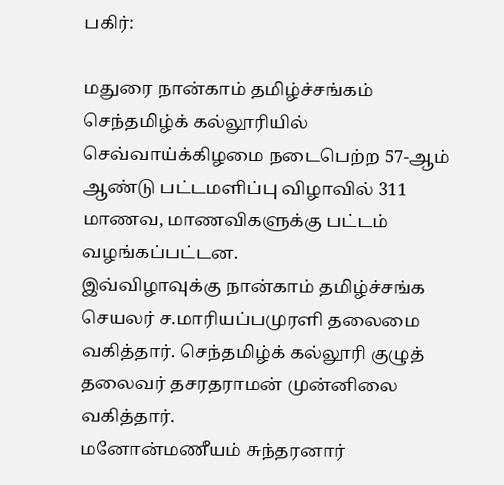பகிர்:

மதுரை நான்காம் தமிழ்ச்சங்கம் செந்தமிழ்க் கல்லூரியில் செவ்வாய்க்கிழமை நடைபெற்ற 57-ஆம் ஆண்டு பட்டமளிப்பு விழாவில் 311 மாணவ, மாணவிகளுக்கு பட்டம் வழங்கப்பட்டன.
இவ்விழாவுக்கு நான்காம் தமிழ்ச்சங்க செயலர் ச.மாரியப்பமுரளி தலைமை வகித்தார். செந்தமிழ்க் கல்லூரி குழுத் தலைவர் தசரதராமன் முன்னிலை வகித்தார்.
மனோன்மணீயம் சுந்தரனார்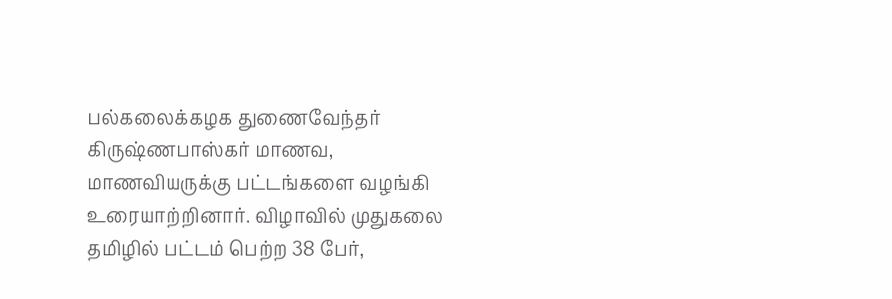பல்கலைக்கழக துணைவேந்தர் கிருஷ்ணபாஸ்கர் மாணவ, மாணவியருக்கு பட்டங்களை வழங்கி உரையாற்றினார். விழாவில் முதுகலை தமிழில் பட்டம் பெற்ற 38 பேர்,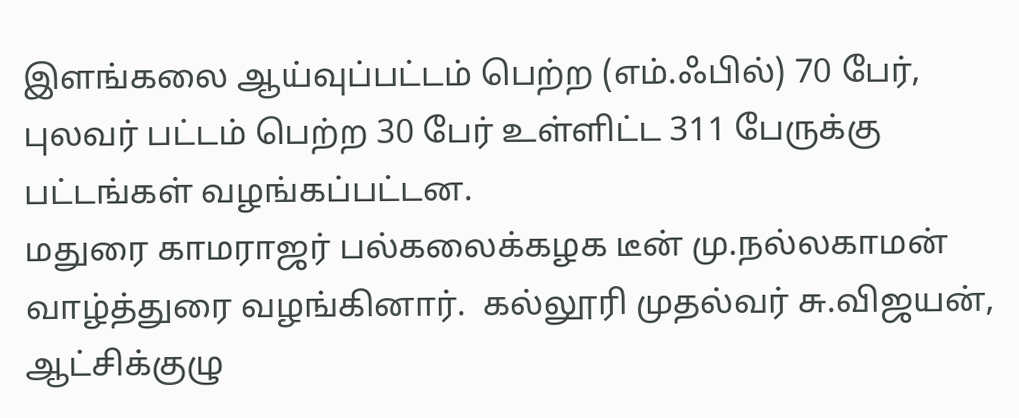இளங்கலை ஆய்வுப்பட்டம் பெற்ற (எம்.ஃபில்) 70 பேர், புலவர் பட்டம் பெற்ற 30 பேர் உள்ளிட்ட 311 பேருக்கு பட்டங்கள் வழங்கப்பட்டன.
மதுரை காமராஜர் பல்கலைக்கழக டீன் மு.நல்லகாமன் வாழ்த்துரை வழங்கினார்.  கல்லூரி முதல்வர் சு.விஜயன், ஆட்சிக்குழு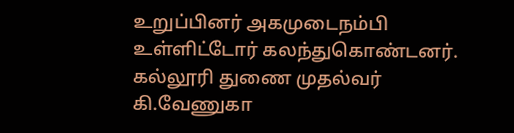உறுப்பினர் அகமுடைநம்பி உள்ளிட்டோர் கலந்துகொண்டனர்.  கல்லூரி துணை முதல்வர் கி.வேணுகா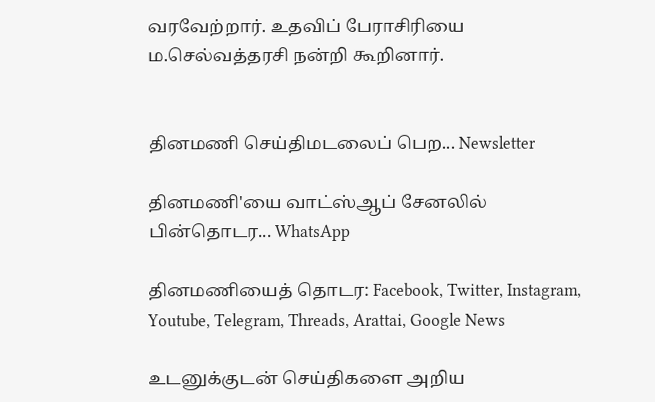வரவேற்றார். உதவிப் பேராசிரியை ம.செல்வத்தரசி நன்றி கூறினார்.


தினமணி செய்திமடலைப் பெற... Newsletter

தினமணி'யை வாட்ஸ்ஆப் சேனலில் பின்தொடர... WhatsApp

தினமணியைத் தொடர: Facebook, Twitter, Instagram, Youtube, Telegram, Threads, Arattai, Google News

உடனுக்குடன் செய்திகளை அறிய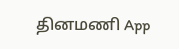தினமணி App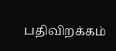பதிவிறக்கம்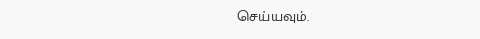செய்யவும்.